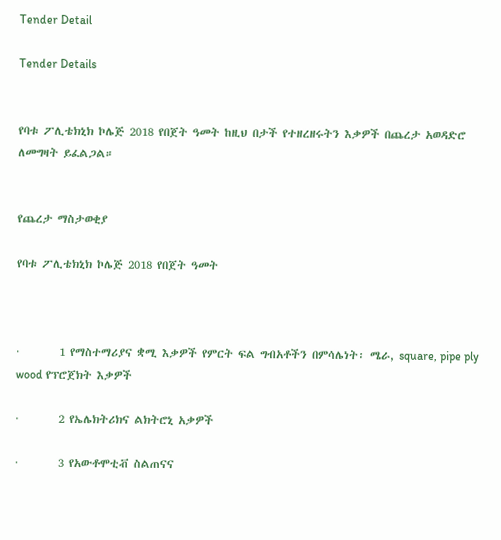Tender Detail

Tender Details


የባቱ ፖሊቴክኒክ ኮሌጅ 2018 የበጀት ዓመት ከዚህ በታች የተዘረዘሩትን እቃዎች በጨረታ አወዳድሮ ለመግዛት ይፈልጋል።


የጨረታ ማስታወቂያ

የባቱ ፖሊቴክኒክ ኮሌጅ 2018 የበጀት ዓመት



·        1 የማስተማሪያና ቋሚ እቃዎች የምርት ፍል ግብአቶችን በምሳሌነት፡ ሜራ, square, pipe ply wood የፕሮጀክት እቃዎች

·        2 የኤሌክትሪክና ልክትሮኒ አቃዎች

·        3 የአውቶሞቲቭ ስልጠናና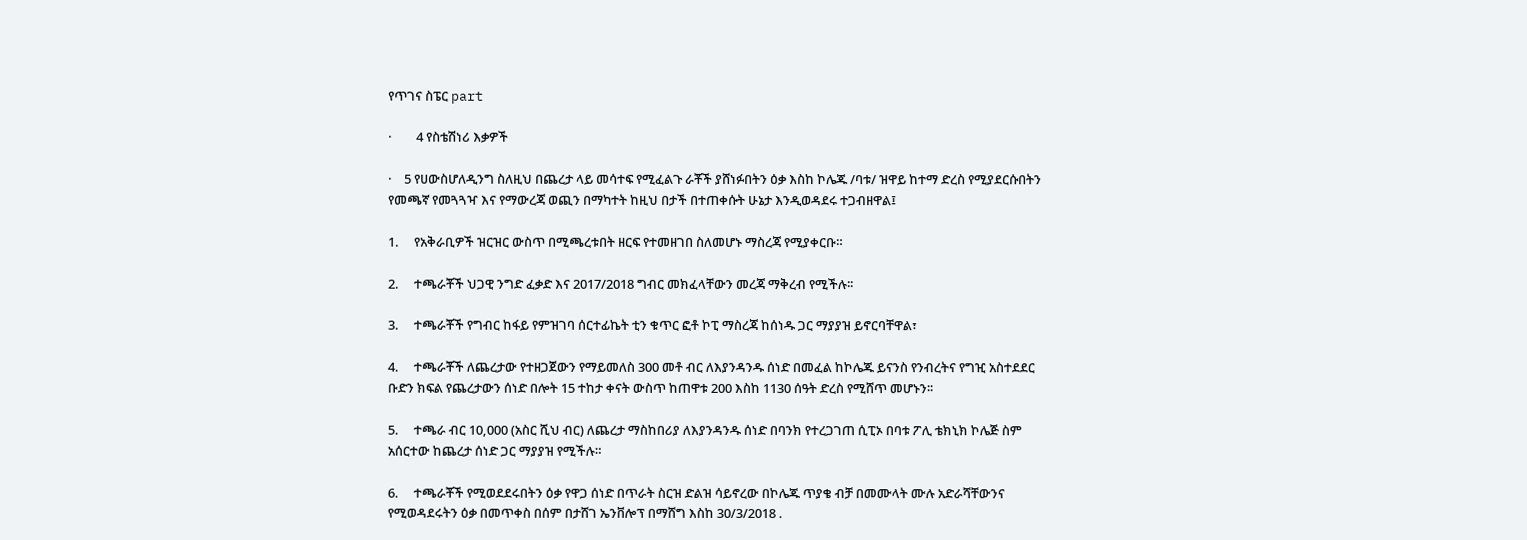የጥገና ስፔር part

·        4 የስቴሽነሪ እቃዎች

·    5 የሀውስሆለዲንግ ስለዚህ በጨረታ ላይ መሳተፍ የሚፈልጉ ራቾች ያሸነፉበትን ዕቃ እስከ ኮሌጁ /ባቱ/ ዝዋይ ከተማ ድረስ የሚያደርሱበትን የመጫኛ የመጓጓዣ እና የማውረጃ ወጪን በማካተት ከዚህ በታች በተጠቀሱት ሁኔታ እንዲወዳደሩ ተጋብዘዋል፤

1.     የአቅራቢዎች ዝርዝር ውስጥ በሚጫረቱበት ዘርፍ የተመዘገበ ስለመሆኑ ማስረጃ የሚያቀርቡ።

2.     ተጫራቾች ህጋዊ ንግድ ፈቃድ እና 2017/2018 ግብር መክፈላቸውን መረጃ ማቅረብ የሚችሉ፡፡

3.     ተጫራቾች የግብር ከፋይ የምዝገባ ሰርተፊኬት ቲን ቁጥር ፎቶ ኮፒ ማስረጃ ከሰነዱ ጋር ማያያዝ ይኖርባቸዋል፣

4.     ተጫራቾች ለጨረታው የተዘጋጀውን የማይመለስ 300 መቶ ብር ለእያንዳንዱ ሰነድ በመፈል ከኮሌጁ ይናንስ የንብረትና የግዢ አስተደደር ቡድን ክፍል የጨረታውን ሰነድ በሎት 15 ተከታ ቀናት ውስጥ ከጠዋቱ 200 እስከ 1130 ሰዓት ድረስ የሚሸጥ መሆኑን፡፡

5.     ተጫራ ብር 10,000 (አስር ሺህ ብር) ለጨረታ ማስከበሪያ ለእያንዳንዱ ሰነድ በባንክ የተረጋገጠ ሲፒኦ በባቱ ፖሊ ቴክኒክ ኮሌጅ ስም አሰርተው ከጨረታ ሰነድ ጋር ማያያዝ የሚችሉ።

6.     ተጫራቾች የሚወደደሩበትን ዕቃ የዋጋ ሰነድ በጥራት ስርዝ ድልዝ ሳይኖረው በኮሌጁ ጥያቄ ብቻ በመሙላት ሙሉ አድራሻቸውንና የሚወዳደሩትን ዕቃ በመጥቀስ በሰም በታሸገ ኤንቨሎፕ በማሸግ እስከ 30/3/2018 .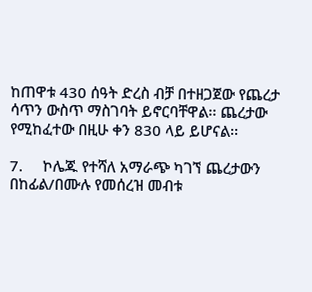ከጠዋቱ 430 ሰዓት ድረስ ብቻ በተዘጋጀው የጨረታ ሳጥን ውስጥ ማስገባት ይኖርባቸዋል፡፡ ጨረታው የሚከፈተው በዚሁ ቀን 830 ላይ ይሆናል፡፡

7.     ኮሌጁ የተሻለ አማራጭ ካገኘ ጨረታውን በከፊል/በሙሉ የመሰረዝ መብቱ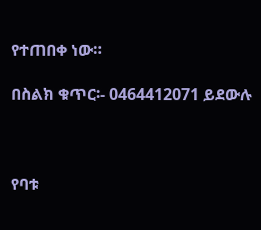የተጠበቀ ነው።

በስልክ ቁጥር፡- 0464412071 ይደውሉ



የባቱ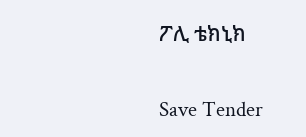ፖሊ ቴክኒክ

Save Tender